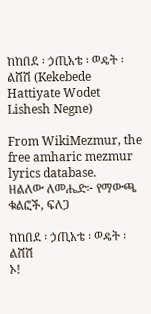ከከበደ ፡ ኃጢአቴ ፡ ወዴት ፡ ልሸሽ (Kekebede Hattiyate Wodet Lishesh Negne)

From WikiMezmur, the free amharic mezmur lyrics database.
ዘልለው ለመሔድ፦ የማውጫ ቁልፎች, ፍለጋ

ከከበደ ፡ ኃጢአቴ ፡ ወዴት ፡ ልሸሽ
ኦ!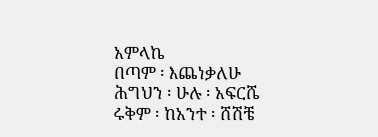አምላኬ
በጣም ፡ እጨነቃለሁ
ሕግህን ፡ ሁሉ ፡ አፍርሼ
ሩቅም ፡ ከአንተ ፡ ሸሽቼ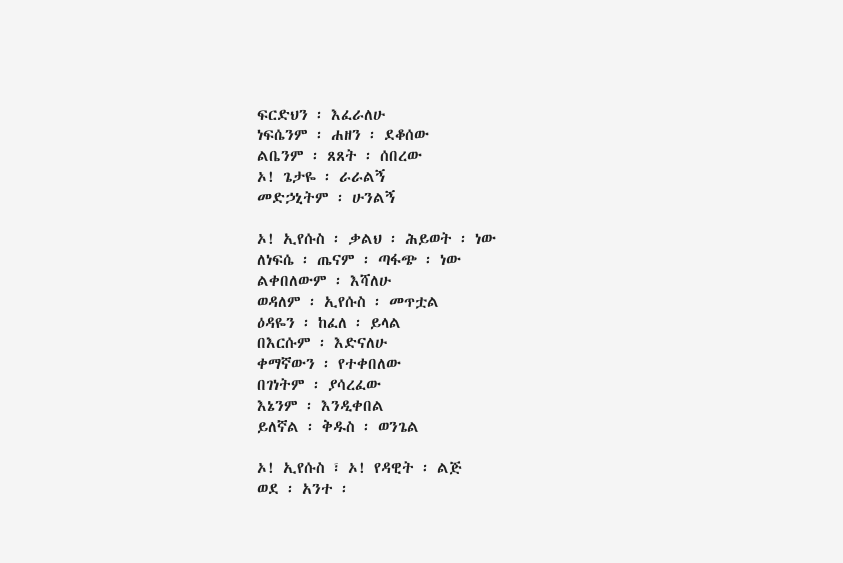ፍርድህን ፡ እፈራለሁ
ነፍሴንም ፡ ሐዘን ፡ ደቆሰው
ልቤንም ፡ ጸጸት ፡ ሰበረው
ኦ! ጌታዬ ፡ ራራልኝ
መድኃኒትም ፡ ሁንልኝ

ኦ! ኢየሱስ ፡ ቃልህ ፡ ሕይወት ፡ ነው
ለነፍሴ ፡ ጤናም ፡ ጣፋጭ ፡ ነው
ልቀበለውም ፡ እሻለሁ
ወዳለም ፡ ኢየሱስ ፡ መጥቷል
ዕዳዬን ፡ ከፈለ ፡ ይላል
በእርሱም ፡ እድናለሁ
ቀማኛውን ፡ የተቀበለው
በገነትም ፡ ያሳረፈው
እኔንም ፡ እንዲቀበል
ይለኛል ፡ ቅዱስ ፡ ወንጌል

ኦ! ኢየሱስ ፣ ኦ! የዳዊት ፡ ልጅ
ወደ ፡ አንተ ፡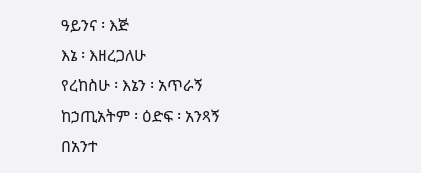ዓይንና ፡ እጅ
እኔ ፡ እዘረጋለሁ
የረከስሁ ፡ እኔን ፡ አጥራኝ
ከኃጢአትም ፡ ዕድፍ ፡ አንጻኝ
በአንተ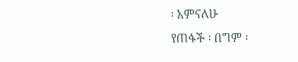፡ አምናለሁ
የጠፋች ፡ በግም ፡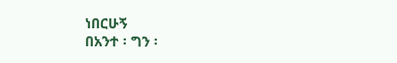ነበርሁኝ
በአንተ ፡ ግን ፡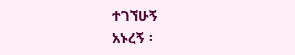ተገኘሁኝ
አኑረኝ ፡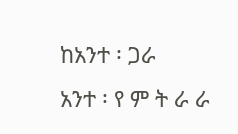ከአንተ ፡ ጋራ
አንተ ፡ የ ም ት ራ ራ